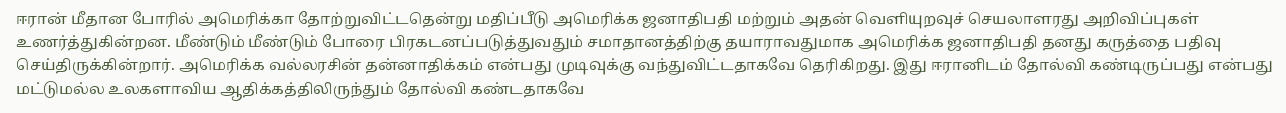ஈரான் மீதான போரில் அமெரிக்கா தோற்றுவிட்டதென்று மதிப்பீடு அமெரிக்க ஜனாதிபதி மற்றும் அதன் வெளியுறவுச் செயலாளரது அறிவிப்புகள் உணர்த்துகின்றன. மீண்டும் மீண்டும் போரை பிரகடனப்படுத்துவதும் சமாதானத்திற்கு தயாராவதுமாக அமெரிக்க ஜனாதிபதி தனது கருத்தை பதிவு செய்திருக்கின்றார். அமெரிக்க வல்லரசின் தன்னாதிக்கம் என்பது முடிவுக்கு வந்துவிட்டதாகவே தெரிகிறது. இது ஈரானிடம் தோல்வி கண்டிருப்பது என்பது மட்டுமல்ல உலகளாவிய ஆதிக்கத்திலிருந்தும் தோல்வி கண்டதாகவே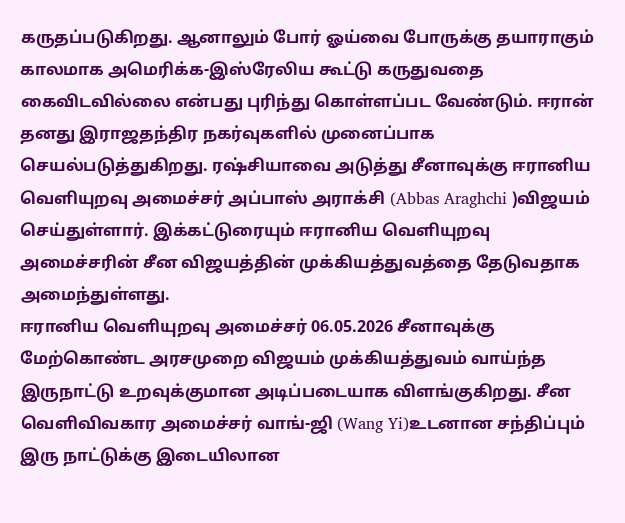கருதப்படுகிறது. ஆனாலும் போர் ஓய்வை போருக்கு தயாராகும் காலமாக அமெரிக்க-இஸ்ரேலிய கூட்டு கருதுவதை கைவிடவில்லை என்பது புரிந்து கொள்ளப்பட வேண்டும். ஈரான் தனது இராஜதந்திர நகர்வுகளில் முனைப்பாக செயல்படுத்துகிறது. ரஷ்சியாவை அடுத்து சீனாவுக்கு ஈரானிய வெளியுறவு அமைச்சர் அப்பாஸ் அராக்சி (Abbas Araghchi )விஜயம் செய்துள்ளார். இக்கட்டுரையும் ஈரானிய வெளியுறவு அமைச்சரின் சீன விஜயத்தின் முக்கியத்துவத்தை தேடுவதாக அமைந்துள்ளது.
ஈரானிய வெளியுறவு அமைச்சர் 06.05.2026 சீனாவுக்கு மேற்கொண்ட அரசமுறை விஜயம் முக்கியத்துவம் வாய்ந்த இருநாட்டு உறவுக்குமான அடிப்படையாக விளங்குகிறது. சீன வெளிவிவகார அமைச்சர் வாங்-ஜி (Wang Yi)உடனான சந்திப்பும் இரு நாட்டுக்கு இடையிலான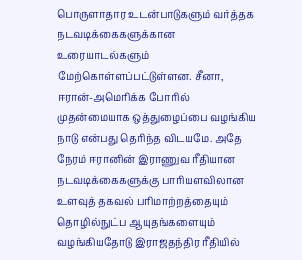பொருளாதார உடன்பாடுகளும் வர்த்தக நடவடிக்கைகளுக்கான உரையாடல்களும் மேற்கொள்ளப்பட்டுள்ளன. சீனா, ஈரான்-அமெரிக்க போரில் முதன்மையாக ஒத்துழைப்பை வழங்கிய நாடு என்பது தெரிந்த விடயமே. அதே நேரம் ஈரானின் இராணுவ ரீதியான நடவடிக்கைகளுக்கு பாரியளவிலான உளவுத் தகவல் பரிமாற்றத்தையும் தொழில்நுட்ப ஆயுதங்களையும் வழங்கியதோடு இராஜதந்திர ரீதியில்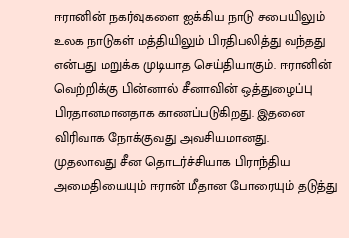ஈரானின் நகர்வுகளை ஐக்கிய நாடு சபையிலும் உலக நாடுகள் மத்தியிலும் பிரதிபலித்து வந்தது என்பது மறுக்க முடியாத செய்தியாகும். ஈரானின் வெற்றிக்கு பின்னால் சீனாவின் ஒத்துழைப்பு பிரதானமானதாக காணப்படுகிறது. இதனை விரிவாக நோக்குவது அவசியமானது.
முதலாவது சீன தொடர்ச்சியாக பிராந்திய அமைதியையும் ஈரான் மீதான போரையும் தடுத்து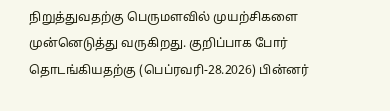நிறுத்துவதற்கு பெருமளவில் முயற்சிகளை முன்னெடுத்து வருகிறது. குறிப்பாக போர் தொடங்கியதற்கு (பெப்ரவரி-28.2026) பின்னர்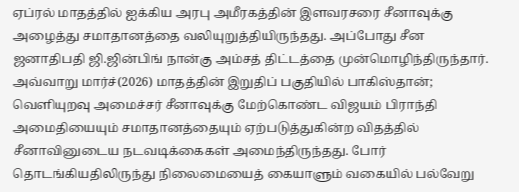ஏப்ரல் மாதத்தில் ஐக்கிய அரபு அமீரகத்தின் இளவரசரை சீனாவுக்கு அழைத்து சமாதானத்தை வலியுறுத்தியிருந்தது. அப்போது சீன ஜனாதிபதி ஜி.ஜின்பிங் நான்கு அம்சத் திட்டத்தை முன்மொழிந்திருந்தார். அவ்வாறு மார்ச்(2026) மாதத்தின் இறுதிப் பகுதியில் பாகிஸ்தான்; வெளியுறவு அமைச்சர் சீனாவுக்கு மேற்கொண்ட விஜயம் பிராந்தி அமைதியையும் சமாதானத்தையும் ஏற்படுத்துகின்ற விதத்தில் சீனாவினுடைய நடவடிக்கைகள் அமைந்திருந்தது. போர் தொடங்கியதிலிருந்து நிலைமையைத் கையாளும் வகையில் பல்வேறு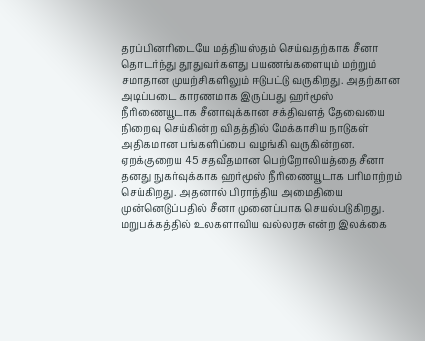தரப்பினரிடையே மத்தியஸ்தம் செய்வதற்காக சீனா தொடர்ந்து தூதுவர்களது பயணங்களையும் மற்றும் சமாதான முயற்சிகளிலும் ஈடுபட்டு வருகிறது. அதற்கான அடிப்படை காரணமாக இருப்பது ஹர்மூஸ் நீரிணையூடாக சீனாவுக்கான சக்திவளத் தேவையை நிறைவு செய்கின்ற விதத்தில் மேக்காசிய நாடுகள் அதிகமான பங்களிப்பை வழங்கி வருகின்றன. ஏறக்குறைய 45 சதவீதமான பெற்றோலியத்தை சீனா தனது நுகர்வுக்காக ஹர்மூஸ் நீரிணையூடாக பரிமாற்றம் செய்கிறது. அதனால் பிராந்திய அமைதியை முன்னெடுப்பதில் சீனா முனைப்பாக செயல்படுகிறது. மறுபக்கத்தில் உலகளாவிய வல்லரசு என்ற இலக்கை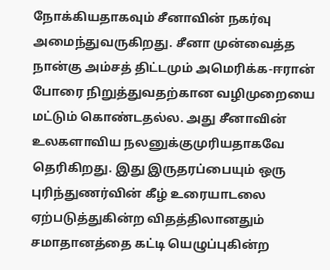நோக்கியதாகவும் சீனாவின் நகர்வு அமைந்துவருகிறது. சீனா முன்வைத்த நான்கு அம்சத் திட்டமும் அமெரிக்க-ஈரான் போரை நிறுத்துவதற்கான வழிமுறையை மட்டும் கொண்டதல்ல. அது சீனாவின் உலகளாவிய நலனுக்குமுரியதாகவே தெரிகிறது. இது இருதரப்பையும் ஒரு புரிந்துணர்வின் கீழ் உரையாடலை ஏற்படுத்துகின்ற விதத்திலானதும் சமாதானத்தை கட்டி யெழுப்புகின்ற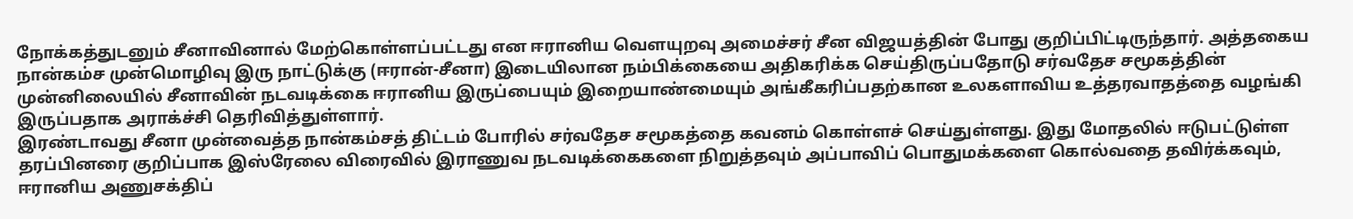நோக்கத்துடனும் சீனாவினால் மேற்கொள்ளப்பட்டது என ஈரானிய வெளயுறவு அமைச்சர் சீன விஜயத்தின் போது குறிப்பிட்டிருந்தார். அத்தகைய நான்கம்ச முன்மொழிவு இரு நாட்டுக்கு (ஈரான்-சீனா) இடையிலான நம்பிக்கையை அதிகரிக்க செய்திருப்பதோடு சர்வதேச சமூகத்தின் முன்னிலையில் சீனாவின் நடவடிக்கை ஈரானிய இருப்பையும் இறையாண்மையும் அங்கீகரிப்பதற்கான உலகளாவிய உத்தரவாதத்தை வழங்கி இருப்பதாக அராக்ச்சி தெரிவித்துள்ளார்.
இரண்டாவது சீனா முன்வைத்த நான்கம்சத் திட்டம் போரில் சர்வதேச சமூகத்தை கவனம் கொள்ளச் செய்துள்ளது. இது மோதலில் ஈடுபட்டுள்ள தரப்பினரை குறிப்பாக இஸ்ரேலை விரைவில் இராணுவ நடவடிக்கைகளை நிறுத்தவும் அப்பாவிப் பொதுமக்களை கொல்வதை தவிர்க்கவும், ஈரானிய அணுசக்திப்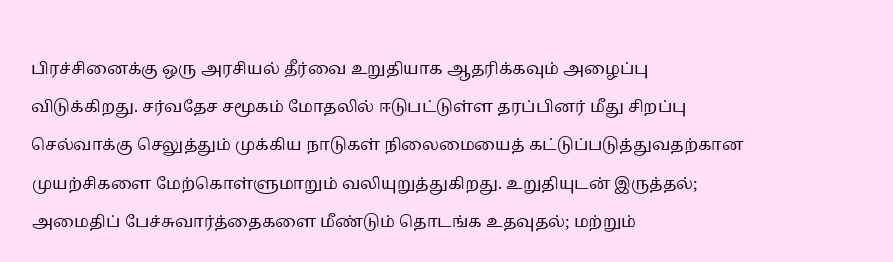பிரச்சினைக்கு ஒரு அரசியல் தீர்வை உறுதியாக ஆதரிக்கவும் அழைப்பு விடுக்கிறது. சர்வதேச சமூகம் மோதலில் ஈடுபட்டுள்ள தரப்பினர் மீது சிறப்பு செல்வாக்கு செலுத்தும் முக்கிய நாடுகள் நிலைமையைத் கட்டுப்படுத்துவதற்கான முயற்சிகளை மேற்கொள்ளுமாறும் வலியுறுத்துகிறது. உறுதியுடன் இருத்தல்; அமைதிப் பேச்சுவார்த்தைகளை மீண்டும் தொடங்க உதவுதல்; மற்றும்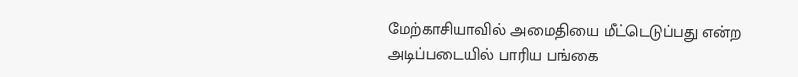மேற்காசியாவில் அமைதியை மீட்டெடுப்பது என்ற அடிப்படையில் பாரிய பங்கை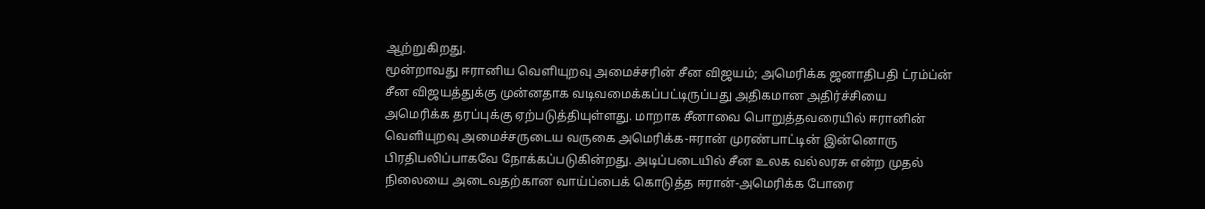ஆற்றுகிறது.
மூன்றாவது ஈரானிய வெளியுறவு அமைச்சரின் சீன விஜயம்; அமெரிக்க ஜனாதிபதி ட்ரம்ப்ன் சீன விஜயத்துக்கு முன்னதாக வடிவமைக்கப்பட்டிருப்பது அதிகமான அதிர்ச்சியை அமெரிக்க தரப்புக்கு ஏற்படுத்தியுள்ளது. மாறாக சீனாவை பொறுத்தவரையில் ஈரானின் வெளியுறவு அமைச்சருடைய வருகை அமெரிக்க-ஈரான் முரண்பாட்டின் இன்னொரு பிரதிபலிப்பாகவே நோக்கப்படுகின்றது. அடிப்படையில் சீன உலக வல்லரசு என்ற முதல் நிலையை அடைவதற்கான வாய்ப்பைக் கொடுத்த ஈரான்-அமெரிக்க போரை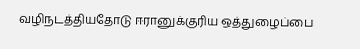வழிநடத்தியதோடு ஈரானுக்குரிய ஒத்துழைப்பை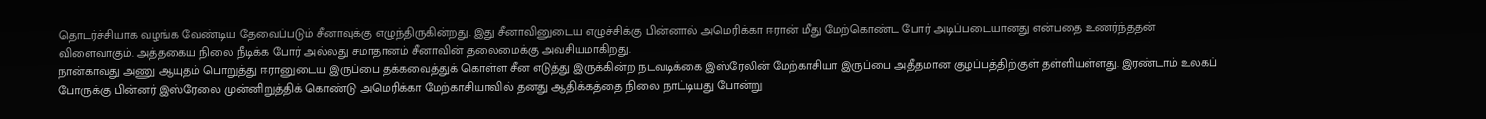தொடர்ச்சியாக வழங்க வேண்டிய தேவைப்படும் சீனாவுக்கு எழுந்திருகின்றது. இது சீனாவினுடைய எழுச்சிக்கு பின்னால் அமெரிக்கா ஈரான் மீது மேற்கொண்ட போர் அடிப்படையானது என்பதை உணர்ந்ததன் விளைவாகும். அத்தகைய நிலை நீடிக்க போர் அல்லது சமாதானம் சீனாவின் தலைமைக்கு அவசியமாகிறது.
நான்காவது அணு ஆயுதம் பொறுத்து ஈரானுடைய இருப்பை தக்கவைத்துக் கொள்ள சீன எடுத்து இருக்கின்ற நடவடிக்கை இஸ்ரேலின் மேற்காசியா இருப்பை அதீதமான குழப்பத்திற்குள் தள்ளியள்ளது. இரண்டாம் உலகப் போருக்கு பின்னர் இஸ்ரேலை முன்னிறுத்திக் கொண்டு அமெரிக்கா மேற்காசியாவில் தனது ஆதிக்கத்தை நிலை நாட்டியது போன்று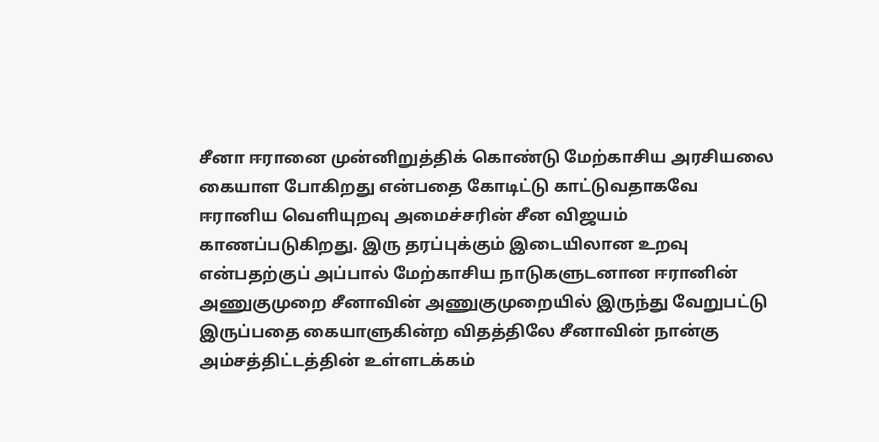சீனா ஈரானை முன்னிறுத்திக் கொண்டு மேற்காசிய அரசியலை கையாள போகிறது என்பதை கோடிட்டு காட்டுவதாகவே ஈரானிய வெளியுறவு அமைச்சரின் சீன விஜயம் காணப்படுகிறது. இரு தரப்புக்கும் இடையிலான உறவு என்பதற்குப் அப்பால் மேற்காசிய நாடுகளுடனான ஈரானின் அணுகுமுறை சீனாவின் அணுகுமுறையில் இருந்து வேறுபட்டு இருப்பதை கையாளுகின்ற விதத்திலே சீனாவின் நான்கு அம்சத்திட்டத்தின் உள்ளடக்கம்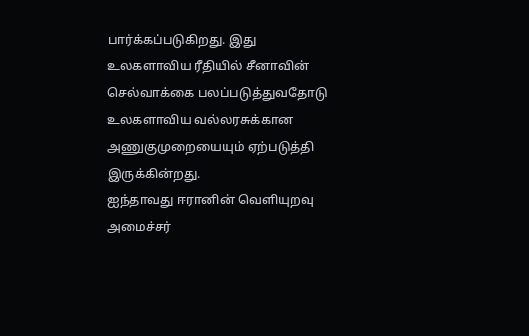பார்க்கப்படுகிறது. இது உலகளாவிய ரீதியில் சீனாவின் செல்வாக்கை பலப்படுத்துவதோடு உலகளாவிய வல்லரசுக்கான அணுகுமுறையையும் ஏற்படுத்தி இருக்கின்றது.
ஐந்தாவது ஈரானின் வெளியுறவு அமைச்சர்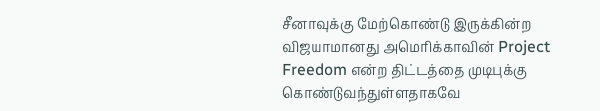சீனாவுக்கு மேற்கொண்டு இருக்கின்ற விஜயாமானது அமெரிக்காவின் Project Freedom என்ற திட்டத்தை முடிபுக்கு கொண்டுவந்துள்ளதாகவே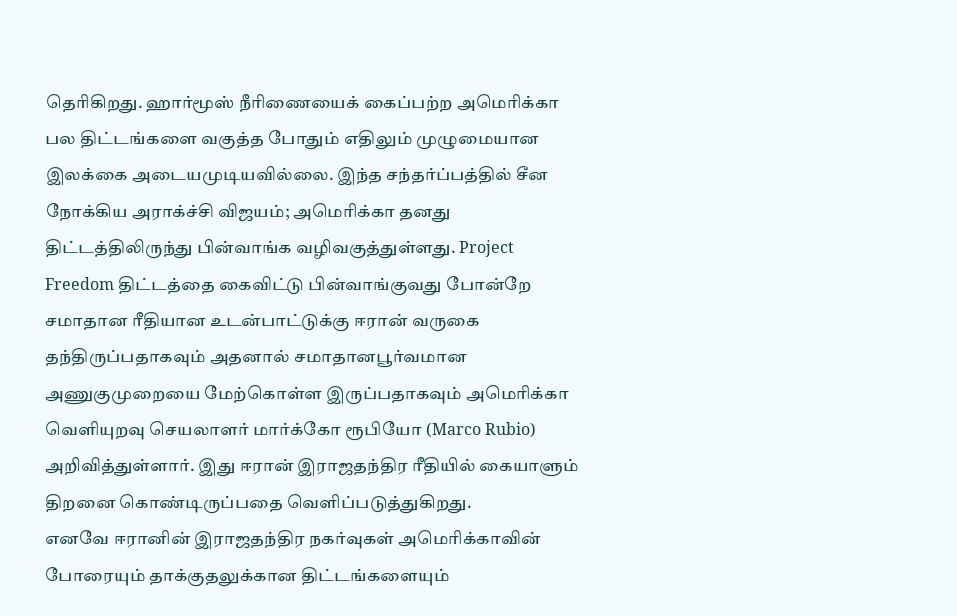தெரிகிறது. ஹார்மூஸ் நீரிணையைக் கைப்பற்ற அமெரிக்கா பல திட்டங்களை வகுத்த போதும் எதிலும் முழுமையான இலக்கை அடையமுடியவில்லை. இந்த சந்தர்ப்பத்தில் சீன நோக்கிய அராக்ச்சி விஜயம்; அமெரிக்கா தனது திட்டத்திலிருந்து பின்வாங்க வழிவகுத்துள்ளது. Project Freedom திட்டத்தை கைவிட்டு பின்வாங்குவது போன்றே சமாதான ரீதியான உடன்பாட்டுக்கு ஈரான் வருகை தந்திருப்பதாகவும் அதனால் சமாதானபூர்வமான அணுகுமுறையை மேற்கொள்ள இருப்பதாகவும் அமெரிக்கா வெளியுறவு செயலாளர் மார்க்கோ ரூபியோ (Marco Rubio) அறிவித்துள்ளார். இது ஈரான் இராஜதந்திர ரீதியில் கையாளும் திறனை கொண்டிருப்பதை வெளிப்படுத்துகிறது.
எனவே ஈரானின் இராஜதந்திர நகர்வுகள் அமெரிக்காவின் போரையும் தாக்குதலுக்கான திட்டங்களையும்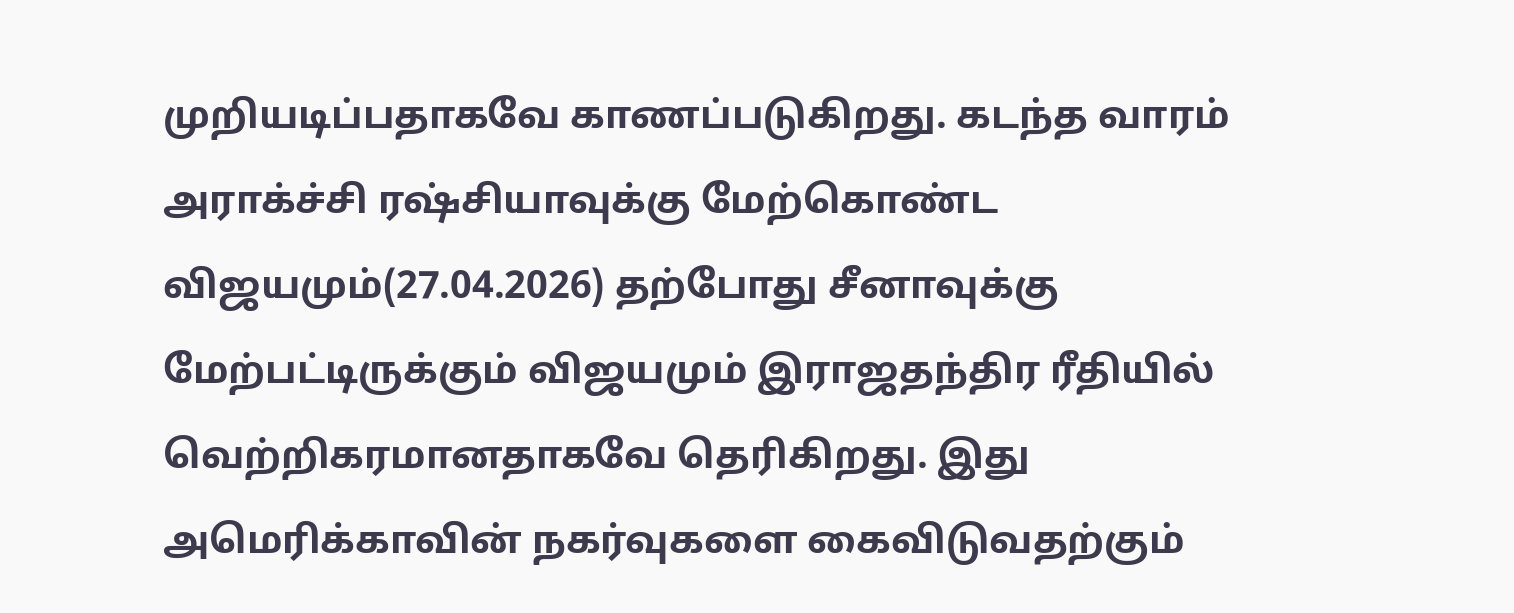முறியடிப்பதாகவே காணப்படுகிறது. கடந்த வாரம் அராக்ச்சி ரஷ்சியாவுக்கு மேற்கொண்ட விஜயமும்(27.04.2026) தற்போது சீனாவுக்கு மேற்பட்டிருக்கும் விஜயமும் இராஜதந்திர ரீதியில் வெற்றிகரமானதாகவே தெரிகிறது. இது அமெரிக்காவின் நகர்வுகளை கைவிடுவதற்கும்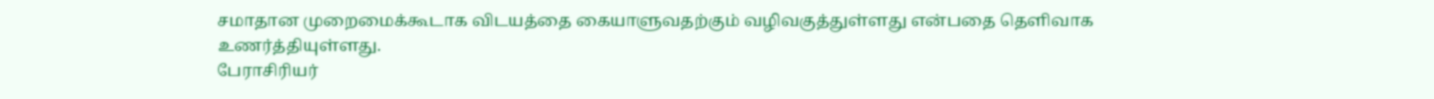சமாதான முறைமைக்கூடாக விடயத்தை கையாளுவதற்கும் வழிவகுத்துள்ளது என்பதை தெளிவாக உணர்த்தியுள்ளது.
பேராசிரியர்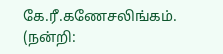கே.ரீ.கணேசலிங்கம்.
(நன்றி: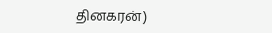தினகரன்)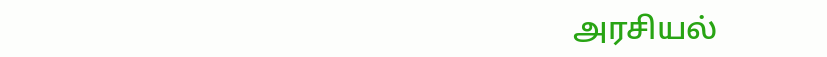அரசியல்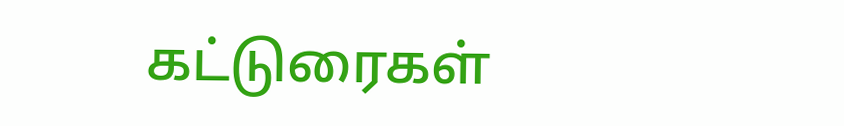கட்டுரைகள்